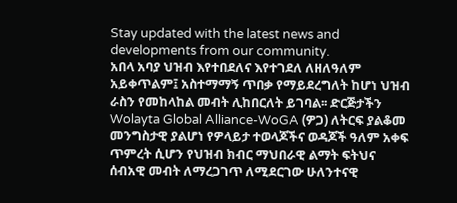Stay updated with the latest news and
developments from our community.
አበላ አባያ ህዝብ እየተበደለና እየተገደለ ለዘለዓለም አይቀጥልም፤ አስተማማኝ ጥበቃ የማይደረግለት ከሆነ ህዝብ ራስን የመከላከል መብት ሊከበርለት ይገባል፡፡ ድርጅታችን Wolayta Global Alliance-WoGA (ዎጋ) ለትርፍ ያልቆመ መንግስታዊ ያልሆነ የዎላይታ ተወላጆችና ወዳጆች ዓለም አቀፍ ጥምረት ሲሆን የህዝብ ክብር ማህበራዊ ልማት ፍትህና ሰብአዊ መብት ለማረጋገጥ ለሚደርገው ሁለንተናዊ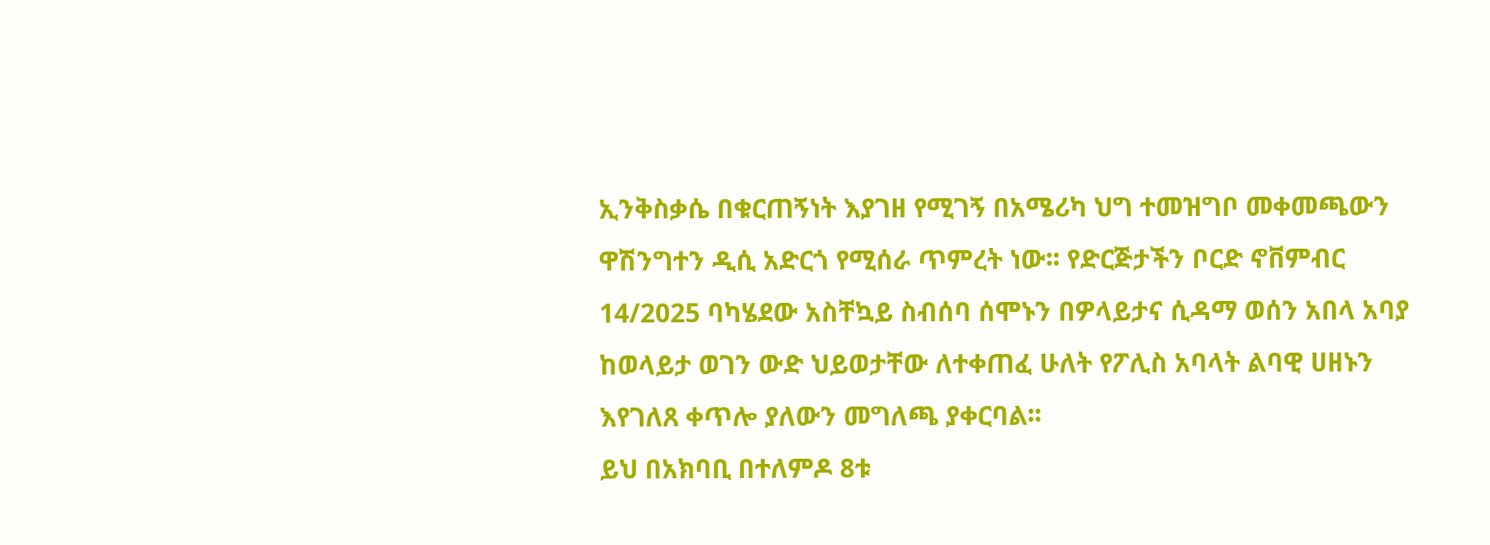ኢንቅስቃሴ በቁርጠኝነት እያገዘ የሚገኝ በአሜሪካ ህግ ተመዝግቦ መቀመጫውን ዋሽንግተን ዲሲ አድርጎ የሚሰራ ጥምረት ነው፡፡ የድርጅታችን ቦርድ ኖቨምብር 14/2025 ባካሄደው አስቸኳይ ስብሰባ ሰሞኑን በዎላይታና ሲዳማ ወሰን አበላ አባያ ከወላይታ ወገን ውድ ህይወታቸው ለተቀጠፈ ሁለት የፖሊስ አባላት ልባዊ ሀዘኑን እየገለጸ ቀጥሎ ያለውን መግለጫ ያቀርባል፡፡
ይህ በአክባቢ በተለምዶ 8ቱ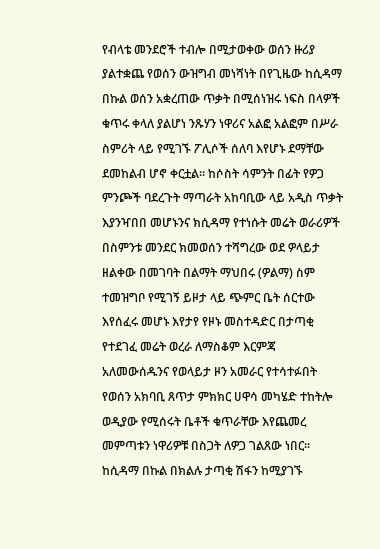የብላቴ መንደሮች ተብሎ በሚታወቀው ወሰን ዙሪያ ያልተቋጨ የወሰን ውዝግብ መነሻነት በየጊዜው ከሲዳማ በኩል ወሰን አቋረጠው ጥቃት በሚሰነዝሩ ነፍስ በላዎች ቁጥሩ ቀላለ ያልሆነ ንጹሃን ነዋሪና አልፎ አልፎም በሥራ ስምሪት ላይ የሚገኙ ፖሊሶች ሰለባ እየሆኑ ደማቸው ደመከልብ ሆኖ ቀርቷል፡፡ ከሶስት ሳምንት በፊት የዎጋ ምንጮች ባደረጉት ማጣራት አከባቢው ላይ አዲስ ጥቃት እያንዣበበ መሆኑንና ክሲዳማ የተነሱት መሬት ወራሪዎች በስምንቱ መንደር ክመወሰን ተሻግረው ወደ ዎላይታ ዘልቀው በመገባት በልማት ማህበሩ (ዎልማ) ስም ተመዝግቦ የሚገኝ ይዞታ ላይ ጭምር ቤት ሰርተው እየሰፈሩ መሆኑ እየታየ የዞኑ መስተዳድር በታጣቂ የተደገፈ መሬት ወረራ ለማስቆም እርምጃ አለመውሰዱንና የወላይታ ዞን አመራር የተሳተፉበት የወሰን አክባቢ ጸጥታ ምክክር ሀዋሳ መካሄድ ተከትሎ ወዲያው የሚሰሩት ቤቶች ቁጥራቸው እየጨመረ መምጣቱን ነዋሪዎቹ በስጋት ለዎጋ ገልጸው ነበር፡፡ ከሲዳማ በኩል በክልሉ ታጣቂ ሽፋን ከሚያገኙ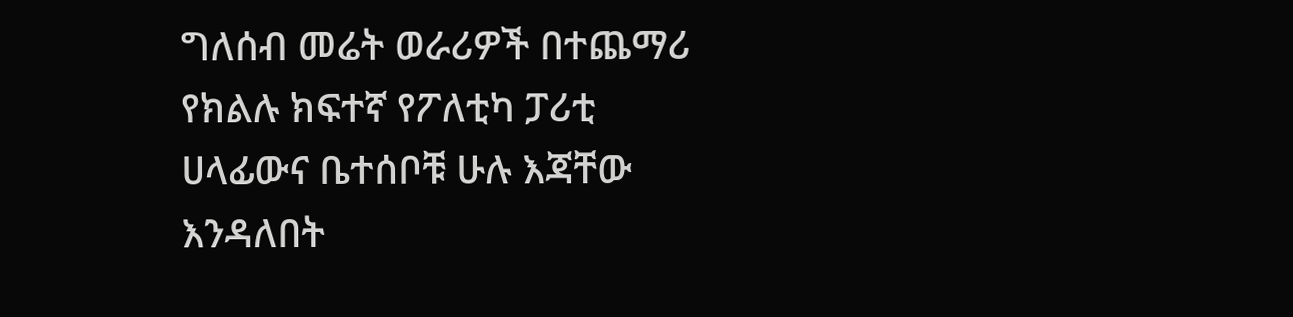ግለሰብ መሬት ወራሪዎች በተጨማሪ የክልሉ ክፍተኛ የፖለቲካ ፓሪቲ ሀላፊውና ቤተሰቦቹ ሁሉ እጃቸው እንዳለበት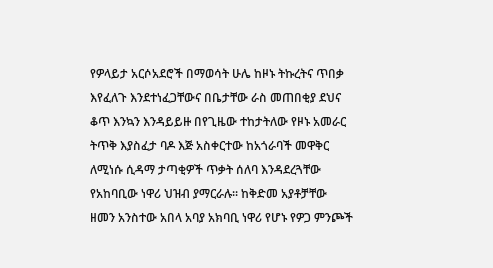የዎላይታ አርሶአደሮች በማወሳት ሁሌ ከዞኑ ትኩረትና ጥበቃ እየፈለጉ እንደተነፈጋቸውና በቤታቸው ራስ መጠበቂያ ደህና ቆጥ እንኳን እንዳይይዙ በየጊዜው ተከታትለው የዞኑ አመራር ትጥቅ እያስፈታ ባዶ እጅ አስቀርተው ከአጎራባች መዋቅር ለሚነሱ ሲዳማ ታጣቂዎች ጥቃት ሰለባ እንዳደረጓቸው የአከባቢው ነዋሪ ህዝብ ያማርራሉ፡፡ ከቅድመ አያቶቻቸው ዘመን አንስተው አበላ አባያ አክባቢ ነዋሪ የሆኑ የዎጋ ምንጮች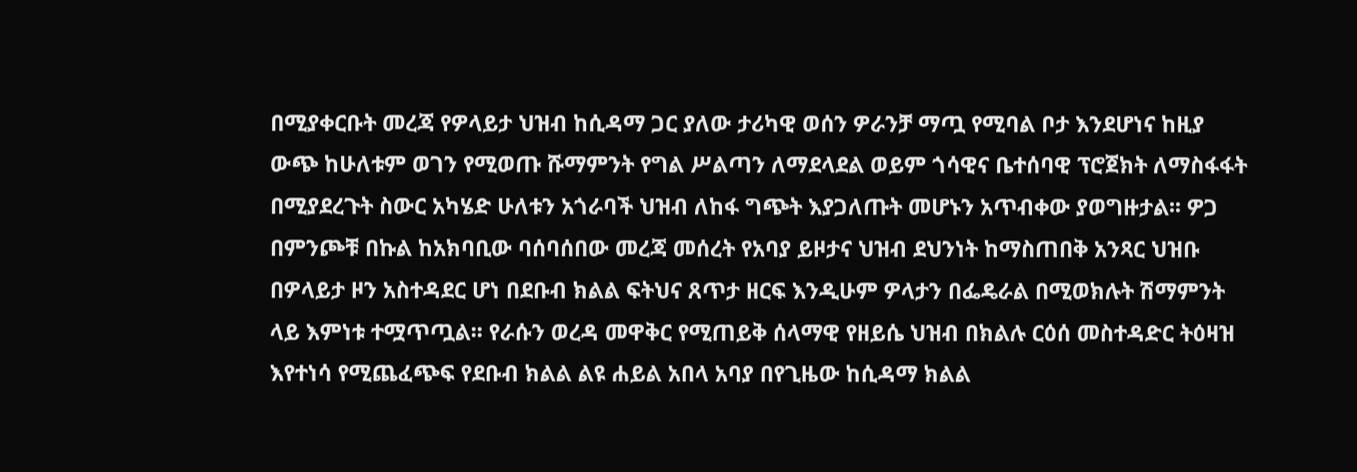በሚያቀርቡት መረጃ የዎላይታ ህዝብ ከሲዳማ ጋር ያለው ታሪካዊ ወሰን ዎራንቻ ማጧ የሚባል ቦታ እንደሆነና ከዚያ ውጭ ከሁለቱም ወገን የሚወጡ ሹማምንት የግል ሥልጣን ለማደላደል ወይም ጎሳዊና ቤተሰባዊ ፕሮጀክት ለማስፋፋት በሚያደረጉት ስውር አካሄድ ሁለቱን አጎራባች ህዝብ ለከፋ ግጭት እያጋለጡት መሆኑን አጥብቀው ያወግዙታል፡፡ ዎጋ በምንጮቹ በኩል ከአክባቢው ባሰባሰበው መረጃ መሰረት የአባያ ይዞታና ህዝብ ደህንነት ከማስጠበቅ አንጻር ህዝቡ በዎላይታ ዞን አስተዳደር ሆነ በደቡብ ክልል ፍትህና ጸጥታ ዘርፍ እንዲሁም ዎላታን በፌዴራል በሚወክሉት ሽማምንት ላይ እምነቱ ተሟጥጧል፡፡ የራሱን ወረዳ መዋቅር የሚጠይቅ ሰላማዊ የዘይሴ ህዝብ በክልሉ ርዕሰ መስተዳድር ትዕዛዝ እየተነሳ የሚጨፈጭፍ የደቡብ ክልል ልዩ ሐይል አበላ አባያ በየጊዜው ከሲዳማ ክልል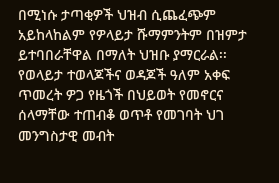በሚነሱ ታጣቂዎች ህዝብ ሲጨፈጭም አይከላከልም የዎላይታ ሹማምንትም በዝምታ ይተባበራቸዋል በማለት ህዝቡ ያማርራል፡፡
የወላይታ ተወላጆችና ወዳጆች ዓለም አቀፍ ጥመረት ዎጋ የዜጎች በህይወት የመኖርና ሰላማቸው ተጠብቆ ወጥቶ የመገባት ህገ መንግስታዊ መብት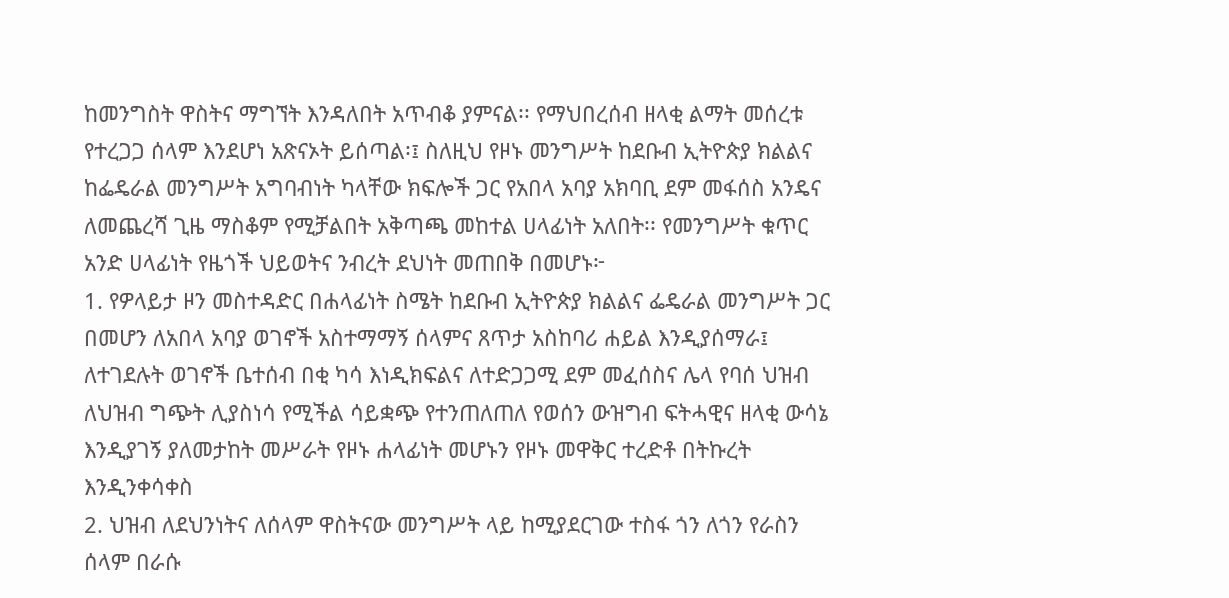ከመንግስት ዋስትና ማግኘት እንዳለበት አጥብቆ ያምናል፡፡ የማህበረሰብ ዘላቂ ልማት መሰረቱ የተረጋጋ ሰላም እንደሆነ አጽናኦት ይሰጣል፡፤ ስለዚህ የዞኑ መንግሥት ከደቡብ ኢትዮጵያ ክልልና ከፌዴራል መንግሥት አግባብነት ካላቸው ክፍሎች ጋር የአበላ አባያ አክባቢ ደም መፋሰስ አንዴና ለመጨረሻ ጊዜ ማስቆም የሚቻልበት አቅጣጫ መከተል ሀላፊነት አለበት፡፡ የመንግሥት ቁጥር አንድ ሀላፊነት የዜጎች ህይወትና ንብረት ደህነት መጠበቅ በመሆኑ፦
1. የዎላይታ ዞን መስተዳድር በሐላፊነት ስሜት ከደቡብ ኢትዮጵያ ክልልና ፌዴራል መንግሥት ጋር በመሆን ለአበላ አባያ ወገኖች አስተማማኝ ሰላምና ጸጥታ አስከባሪ ሐይል እንዲያሰማራ፤ ለተገደሉት ወገኖች ቤተሰብ በቂ ካሳ እነዲክፍልና ለተድጋጋሚ ደም መፈሰስና ሌላ የባሰ ህዝብ ለህዝብ ግጭት ሊያስነሳ የሚችል ሳይቋጭ የተንጠለጠለ የወሰን ውዝግብ ፍትሓዊና ዘላቂ ውሳኔ እንዲያገኝ ያለመታከት መሥራት የዞኑ ሐላፊነት መሆኑን የዞኑ መዋቅር ተረድቶ በትኩረት እንዲንቀሳቀስ
2. ህዝብ ለደህንነትና ለሰላም ዋስትናው መንግሥት ላይ ከሚያደርገው ተስፋ ጎን ለጎን የራስን ሰላም በራሱ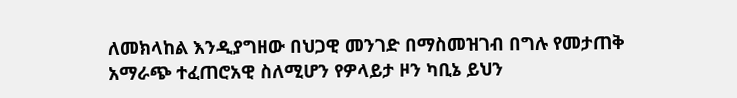ለመክላከል እንዲያግዘው በህጋዊ መንገድ በማስመዝገብ በግሉ የመታጠቅ አማራጭ ተፈጠሮአዊ ስለሚሆን የዎላይታ ዞን ካቢኔ ይህን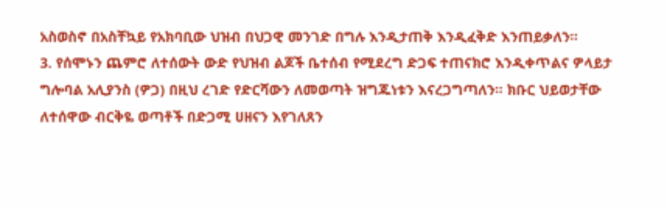አስወስኖ በአስቸኳይ የአክባቢው ህዝብ በህጋዊ መንገድ በግሉ እንዲታጠቅ እንዲፈቅድ እንጠይቃለን፡፡
3. የሰሞኑን ጨምሮ ለተሰውት ውድ የህዝብ ልጆች ቤተሰብ የሚደረግ ድጋፍ ተጠናክሮ እንዲቀጥልና ዎላይታ ግሎባል አሊያንስ (ዎጋ) በዚህ ረገድ የድርሻውን ለመወጣት ዝግጁነቱን እናረጋግጣለን፡፡ ክቡር ህይወታቸው ለተሰዋው ብርቅዬ ወጣቶች በድጋሚ ሀዘናን እየገለጸን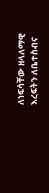ለነፍሳቸው ዘላለማዊ እረፍትን ለቤተስብና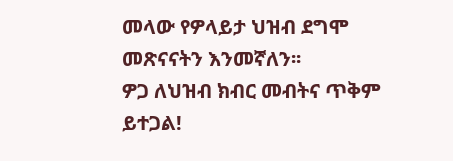መላው የዎላይታ ህዝብ ደግሞ መጽናናትን እንመኛለን፡፡
ዎጋ ለህዝብ ክብር መብትና ጥቅም ይተጋል!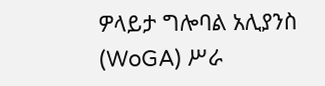ዎላይታ ግሎባል አሊያንስ (WoGA) ሥራ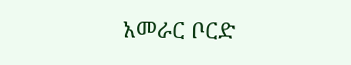አመራር ቦርድ